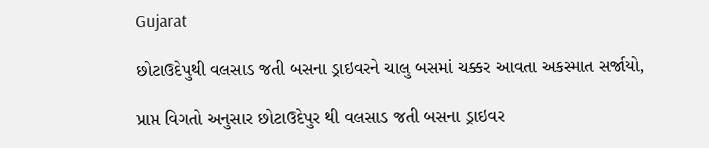Gujarat

છોટાઉદેપુથી વલસાડ જતી બસના ડ્રાઇવરને ચાલુ બસમાં ચક્કર આવતા અકસ્માત સર્જાયો,

પ્રાપ્ત વિગતો અનુસાર છોટાઉદેપુર થી વલસાડ જતી બસના ડ્રાઇવર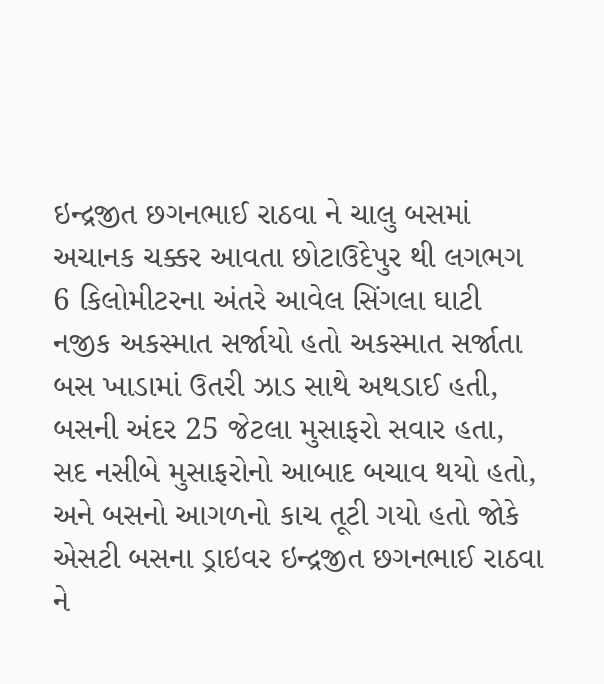ઇન્દ્રજીત છગનભાઈ રાઠવા ને ચાલુ બસમાં અચાનક ચક્કર આવતા છોટાઉદેપુર થી લગભગ 6 કિલોમીટરના અંતરે આવેલ સિંગલા ઘાટી નજીક અકસ્માત સર્જાયો હતો અકસ્માત સર્જાતા બસ ખાડામાં ઉતરી ઝાડ સાથે અથડાઈ હતી, બસની અંદર 25 જેટલા મુસાફરો સવાર હતા, સદ નસીબે મુસાફરોનો આબાદ બચાવ થયો હતો, અને બસનો આગળનો કાચ તૂટી ગયો હતો જોકે એસટી બસના ડ્રાઇવર ઇન્દ્રજીત છગનભાઈ રાઠવા ને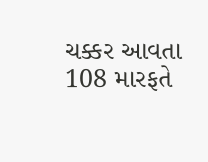ચક્કર આવતા 108 મારફતે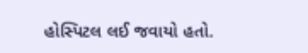હોસ્પિટલ લઈ જવાયો હતો.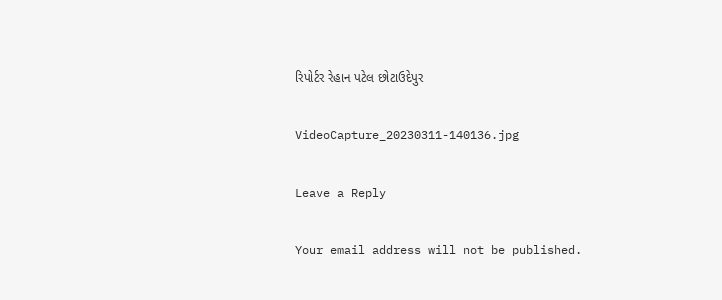રિપોર્ટર રેહાન પટેલ છોટાઉદેપુર

VideoCapture_20230311-140136.jpg

Leave a Reply

Your email address will not be published.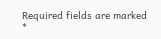Required fields are marked *